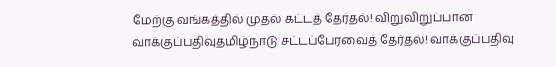மேற்கு வங்கத்தில் முதல் கட்டத் தேர்தல்! விறுவிறுப்பான வாக்குப்பதிவுதமிழ்நாடு சட்டப்பேரவைத் தேர்தல்! வாக்குப்பதிவு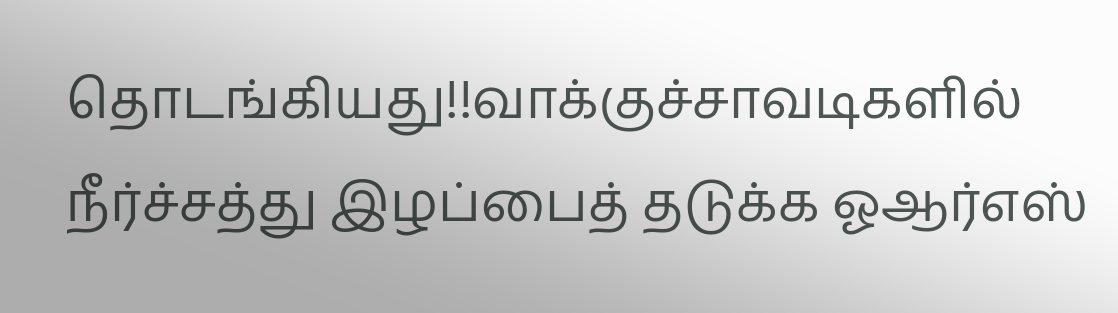தொடங்கியது!!வாக்குச்சாவடிகளில் நீர்ச்சத்து இழப்பைத் தடுக்க ஓஆர்எஸ்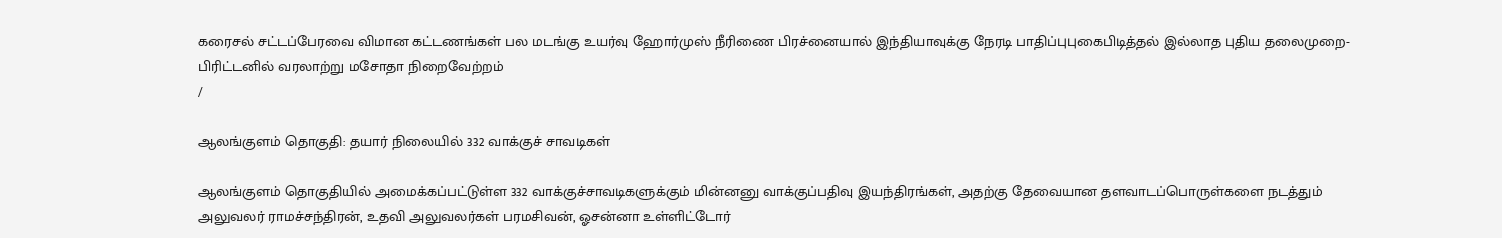கரைசல் சட்டப்பேரவை விமான கட்டணங்கள் பல மடங்கு உயர்வு ஹோர்முஸ் நீரிணை பிரச்னையால் இந்தியாவுக்கு நேரடி பாதிப்புபுகைபிடித்தல் இல்லாத புதிய தலைமுறை- பிரிட்டனில் வரலாற்று மசோதா நிறைவேற்றம்
/

ஆலங்குளம் தொகுதி: தயார் நிலையில் 332 வாக்குச் சாவடிகள்

ஆலங்குளம் தொகுதியில் அமைக்கப்பட்டுள்ள 332 வாக்குச்சாவடிகளுக்கும் மின்னனு வாக்குப்பதிவு இயந்திரங்கள், அதற்கு தேவையான தளவாடப்பொருள்களை நடத்தும் அலுவலர் ராமச்சந்திரன், உதவி அலுவலர்கள் பரமசிவன், ஓசன்னா உள்ளிட்டோர்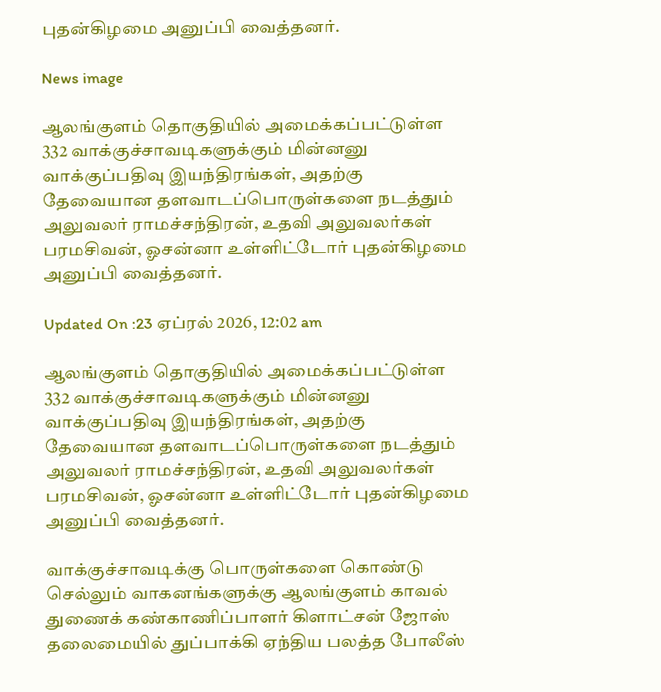புதன்கிழமை அனுப்பி வைத்தனர்.

News image

ஆலங்குளம் தொகுதியில் அமைக்கப்பட்டுள்ள 332 வாக்குச்சாவடிகளுக்கும் மின்னனு வாக்குப்பதிவு இயந்திரங்கள், அதற்கு தேவையான தளவாடப்பொருள்களை நடத்தும் அலுவலர் ராமச்சந்திரன், உதவி அலுவலர்கள் பரமசிவன், ஓசன்னா உள்ளிட்டோர் புதன்கிழமை அனுப்பி வைத்தனர்.

Updated On :23 ஏப்ரல் 2026, 12:02 am

ஆலங்குளம் தொகுதியில் அமைக்கப்பட்டுள்ள 332 வாக்குச்சாவடிகளுக்கும் மின்னனு வாக்குப்பதிவு இயந்திரங்கள், அதற்கு தேவையான தளவாடப்பொருள்களை நடத்தும் அலுவலர் ராமச்சந்திரன், உதவி அலுவலர்கள் பரமசிவன், ஓசன்னா உள்ளிட்டோர் புதன்கிழமை அனுப்பி வைத்தனர்.

வாக்குச்சாவடிக்கு பொருள்களை கொண்டு செல்லும் வாகனங்களுக்கு ஆலங்குளம் காவல் துணைக் கண்காணிப்பாளர் கிளாட்சன் ஜோஸ் தலைமையில் துப்பாக்கி ஏந்திய பலத்த போலீஸ்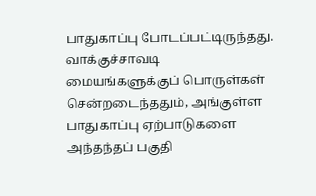பாதுகாப்பு போடப்பட்டிருந்தது. வாக்குச்சாவடி மையங்களுக்குப் பொருள்கள் சென்றடைந்ததும், அங்குள்ள பாதுகாப்பு ஏற்பாடுகளை அந்தந்தப் பகுதி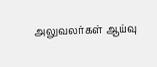அலுவலர்கள் ஆய்வு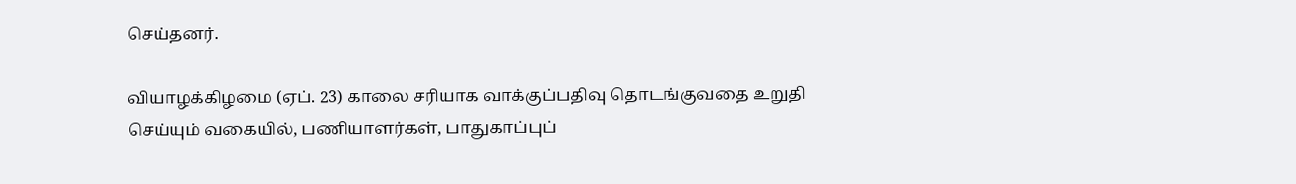செய்தனர்.

வியாழக்கிழமை (ஏப். 23) காலை சரியாக வாக்குப்பதிவு தொடங்குவதை உறுதி செய்யும் வகையில், பணியாளர்கள், பாதுகாப்புப்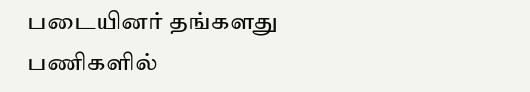படையினர் தங்களது பணிகளில்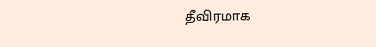தீவிரமாக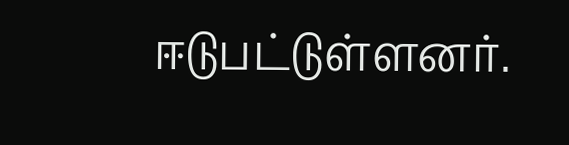ஈடுபட்டுள்ளனர்.